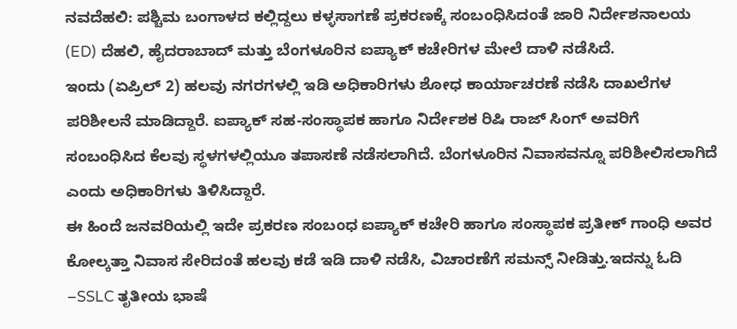ನವದೆಹಲಿ: ಪಶ್ಚಿಮ ಬಂಗಾಳದ ಕಲ್ಲಿದ್ದಲು ಕಳ್ಳಸಾಗಣೆ ಪ್ರಕರಣಕ್ಕೆ ಸಂಬಂಧಿಸಿದಂತೆ ಜಾರಿ ನಿರ್ದೇಶನಾಲಯ (ED) ದೆಹಲಿ, ಹೈದರಾಬಾದ್ ಮತ್ತು ಬೆಂಗಳೂರಿನ ಐಪ್ಯಾಕ್ ಕಚೇರಿಗಳ ಮೇಲೆ ದಾಳಿ ನಡೆಸಿದೆ.
ಇಂದು (ಏಪ್ರಿಲ್ 2) ಹಲವು ನಗರಗಳಲ್ಲಿ ಇಡಿ ಅಧಿಕಾರಿಗಳು ಶೋಧ ಕಾರ್ಯಾಚರಣೆ ನಡೆಸಿ ದಾಖಲೆಗಳ ಪರಿಶೀಲನೆ ಮಾಡಿದ್ದಾರೆ. ಐಪ್ಯಾಕ್ ಸಹ-ಸಂಸ್ಥಾಪಕ ಹಾಗೂ ನಿರ್ದೇಶಕ ರಿಷಿ ರಾಜ್ ಸಿಂಗ್ ಅವರಿಗೆ ಸಂಬಂಧಿಸಿದ ಕೆಲವು ಸ್ಥಳಗಳಲ್ಲಿಯೂ ತಪಾಸಣೆ ನಡೆಸಲಾಗಿದೆ. ಬೆಂಗಳೂರಿನ ನಿವಾಸವನ್ನೂ ಪರಿಶೀಲಿಸಲಾಗಿದೆ ಎಂದು ಅಧಿಕಾರಿಗಳು ತಿಳಿಸಿದ್ದಾರೆ.
ಈ ಹಿಂದೆ ಜನವರಿಯಲ್ಲಿ ಇದೇ ಪ್ರಕರಣ ಸಂಬಂಧ ಐಪ್ಯಾಕ್ ಕಚೇರಿ ಹಾಗೂ ಸಂಸ್ಥಾಪಕ ಪ್ರತೀಕ್ ಗಾಂಧಿ ಅವರ ಕೋಲ್ಕತ್ತಾ ನಿವಾಸ ಸೇರಿದಂತೆ ಹಲವು ಕಡೆ ಇಡಿ ದಾಳಿ ನಡೆಸಿ, ವಿಚಾರಣೆಗೆ ಸಮನ್ಸ್ ನೀಡಿತ್ತು.ಇದನ್ನು ಓದಿ –SSLC ತೃತೀಯ ಭಾಷೆ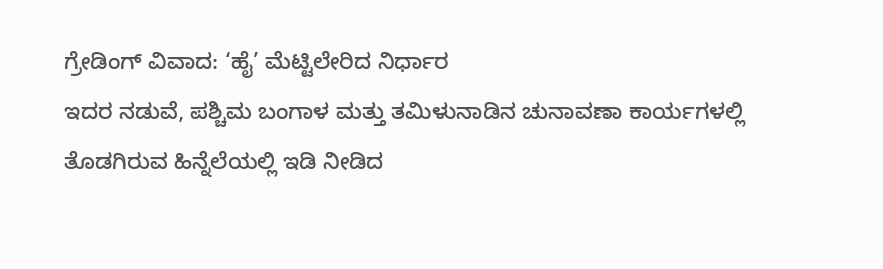ಗ್ರೇಡಿಂಗ್ ವಿವಾದ: ‘ಹೈ’ ಮೆಟ್ಟಿಲೇರಿದ ನಿರ್ಧಾರ
ಇದರ ನಡುವೆ, ಪಶ್ಚಿಮ ಬಂಗಾಳ ಮತ್ತು ತಮಿಳುನಾಡಿನ ಚುನಾವಣಾ ಕಾರ್ಯಗಳಲ್ಲಿ ತೊಡಗಿರುವ ಹಿನ್ನೆಲೆಯಲ್ಲಿ ಇಡಿ ನೀಡಿದ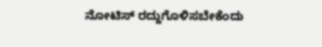ನೋಟಿಸ್ ರದ್ದುಗೊಳಿಸಬೇಕೆಂದು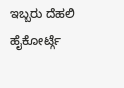ಇಬ್ಬರು ದೆಹಲಿ ಹೈಕೋರ್ಟ್ಗೆ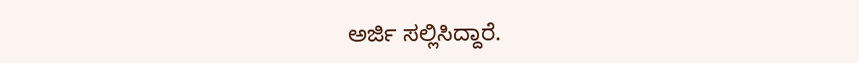ಅರ್ಜಿ ಸಲ್ಲಿಸಿದ್ದಾರೆ.